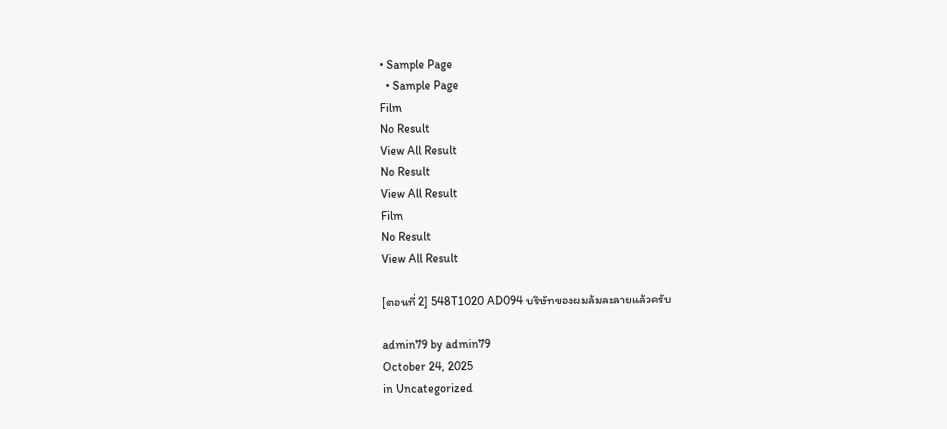• Sample Page
  • Sample Page
Film
No Result
View All Result
No Result
View All Result
Film
No Result
View All Result

[ตอนที่ 2] 548T1020 AD094 บริษัทของผมล้มละลายแล้วครับ

admin79 by admin79
October 24, 2025
in Uncategorized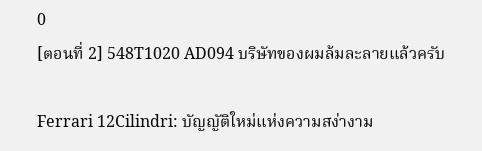0
[ตอนที่ 2] 548T1020 AD094 บริษัทของผมล้มละลายแล้วครับ

Ferrari 12Cilindri: บัญญัติใหม่แห่งความสง่างาม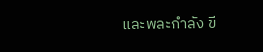และพละกำลัง ขี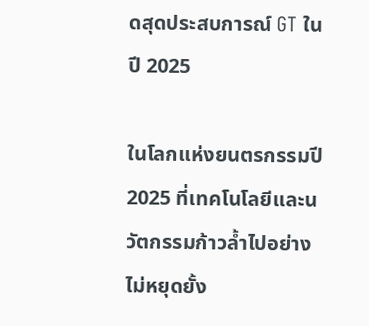ดสุดประสบการณ์ GT ในปี 2025

ในโลกแห่งยนตรกรรมปี 2025 ที่เทคโนโลยีและนวัตกรรมก้าวล้ำไปอย่างไม่หยุดยั้ง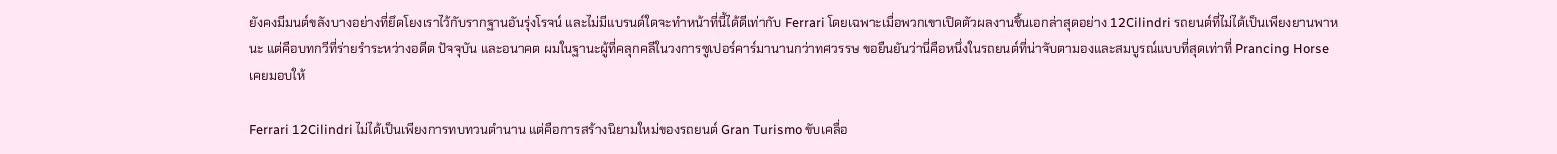ยังคงมีมนต์ขลังบางอย่างที่ยึดโยงเราไว้กับรากฐานอันรุ่งโรจน์ และไม่มีแบรนด์ใดจะทำหน้าที่นี้ได้ดีเท่ากับ Ferrari โดยเฉพาะเมื่อพวกเขาเปิดตัวผลงานชิ้นเอกล่าสุดอย่าง 12Cilindri รถยนต์ที่ไม่ได้เป็นเพียงยานพาหนะ แต่คือบทกวีที่ร่ายรำระหว่างอดีต ปัจจุบัน และอนาคต ผมในฐานะผู้ที่คลุกคลีในวงการซูเปอร์คาร์มานานกว่าทศวรรษ ขอยืนยันว่านี่คือหนึ่งในรถยนต์ที่น่าจับตามองและสมบูรณ์แบบที่สุดเท่าที่ Prancing Horse เคยมอบให้

Ferrari 12Cilindri ไม่ได้เป็นเพียงการทบทวนตำนาน แต่คือการสร้างนิยามใหม่ของรถยนต์ Gran Turismo ขับเคลื่อ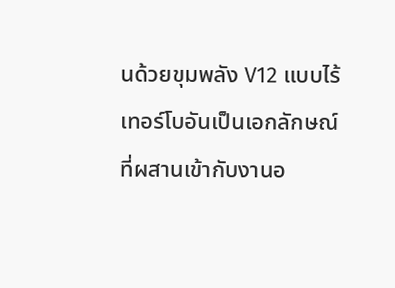นด้วยขุมพลัง V12 แบบไร้เทอร์โบอันเป็นเอกลักษณ์ ที่ผสานเข้ากับงานอ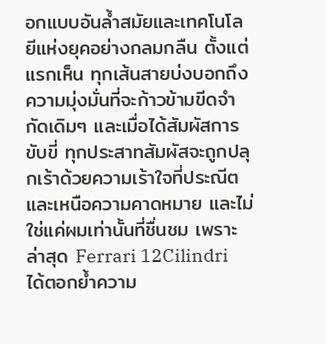อกแบบอันล้ำสมัยและเทคโนโลยีแห่งยุคอย่างกลมกลืน ตั้งแต่แรกเห็น ทุกเส้นสายบ่งบอกถึงความมุ่งมั่นที่จะก้าวข้ามขีดจำกัดเดิมๆ และเมื่อได้สัมผัสการขับขี่ ทุกประสาทสัมผัสจะถูกปลุกเร้าด้วยความเร้าใจที่ประณีตและเหนือความคาดหมาย และไม่ใช่แค่ผมเท่านั้นที่ชื่นชม เพราะล่าสุด Ferrari 12Cilindri ได้ตอกย้ำความ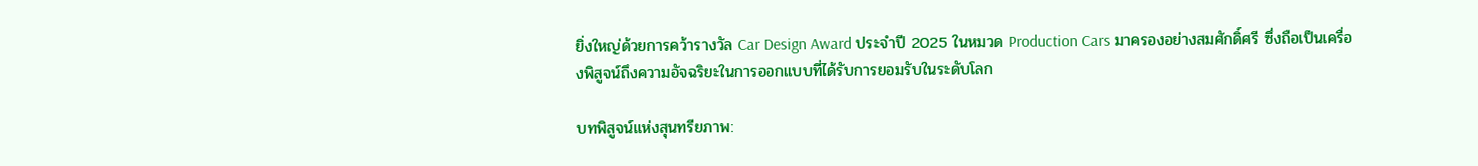ยิ่งใหญ่ด้วยการคว้ารางวัล Car Design Award ประจำปี 2025 ในหมวด Production Cars มาครองอย่างสมศักดิ์ศรี ซึ่งถือเป็นเครื่องพิสูจน์ถึงความอัจฉริยะในการออกแบบที่ได้รับการยอมรับในระดับโลก

บทพิสูจน์แห่งสุนทรียภาพ: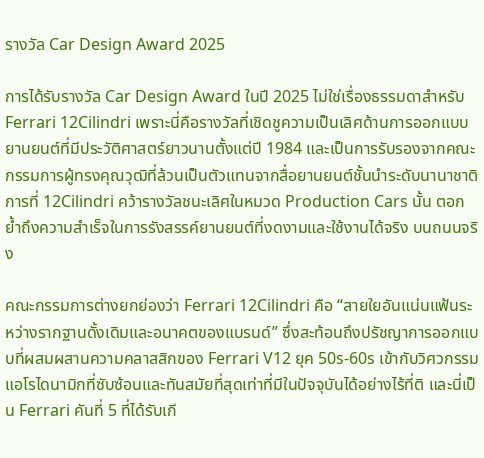รางวัล Car Design Award 2025

การได้รับรางวัล Car Design Award ในปี 2025 ไม่ใช่เรื่องธรรมดาสำหรับ Ferrari 12Cilindri เพราะนี่คือรางวัลที่เชิดชูความเป็นเลิศด้านการออกแบบยานยนต์ที่มีประวัติศาสตร์ยาวนานตั้งแต่ปี 1984 และเป็นการรับรองจากคณะกรรมการผู้ทรงคุณวุฒิที่ล้วนเป็นตัวแทนจากสื่อยานยนต์ชั้นนำระดับนานาชาติ การที่ 12Cilindri คว้ารางวัลชนะเลิศในหมวด Production Cars นั้น ตอกย้ำถึงความสำเร็จในการรังสรรค์ยานยนต์ที่งดงามและใช้งานได้จริง บนถนนจริง

คณะกรรมการต่างยกย่องว่า Ferrari 12Cilindri คือ “สายใยอันแน่นแฟ้นระหว่างรากฐานดั้งเดิมและอนาคตของแบรนด์” ซึ่งสะท้อนถึงปรัชญาการออกแบบที่ผสมผสานความคลาสสิกของ Ferrari V12 ยุค 50s-60s เข้ากับวิศวกรรมแอโรไดนามิกที่ซับซ้อนและทันสมัยที่สุดเท่าที่มีในปัจจุบันได้อย่างไร้ที่ติ และนี่เป็น Ferrari คันที่ 5 ที่ได้รับเกี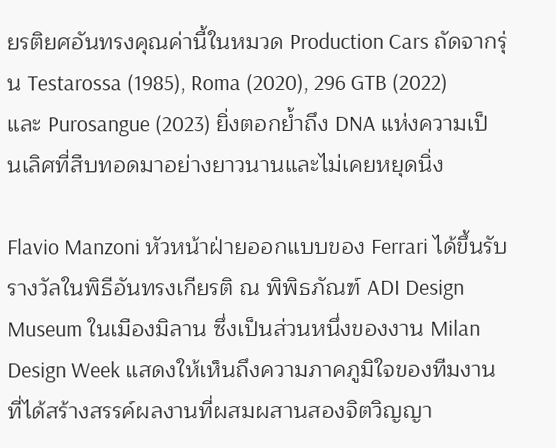ยรติยศอันทรงคุณค่านี้ในหมวด Production Cars ถัดจากรุ่น Testarossa (1985), Roma (2020), 296 GTB (2022) และ Purosangue (2023) ยิ่งตอกย้ำถึง DNA แห่งความเป็นเลิศที่สืบทอดมาอย่างยาวนานและไม่เคยหยุดนิ่ง

Flavio Manzoni หัวหน้าฝ่ายออกแบบของ Ferrari ได้ขึ้นรับรางวัลในพิธีอันทรงเกียรติ ณ พิพิธภัณฑ์ ADI Design Museum ในเมืองมิลาน ซึ่งเป็นส่วนหนึ่งของงาน Milan Design Week แสดงให้เห็นถึงความภาคภูมิใจของทีมงานที่ได้สร้างสรรค์ผลงานที่ผสมผสานสองจิตวิญญา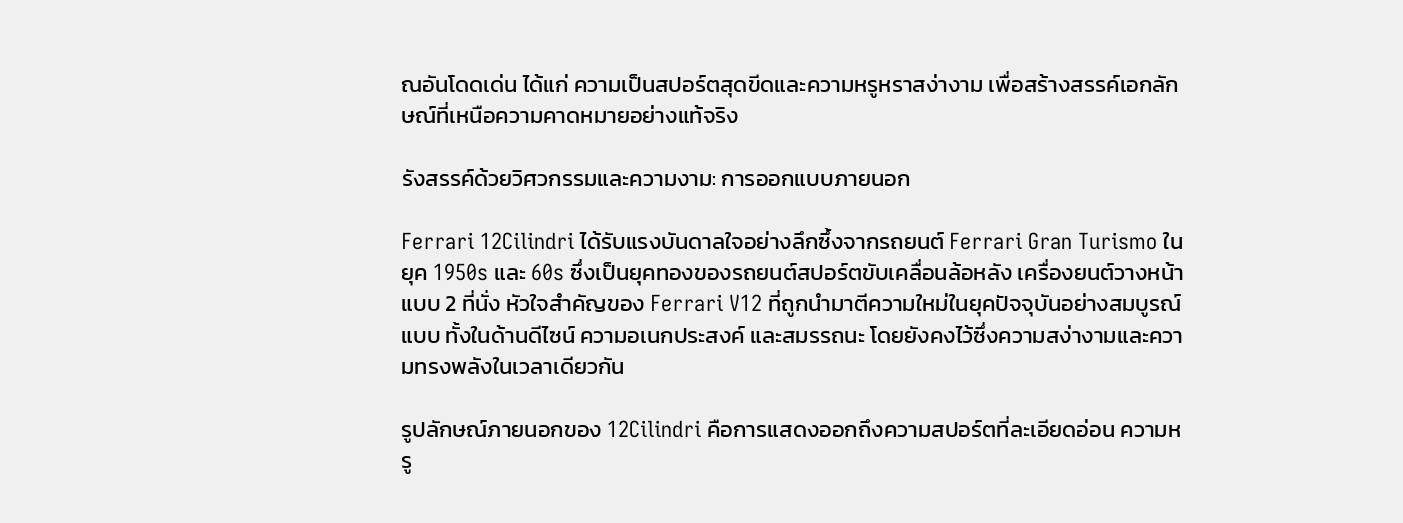ณอันโดดเด่น ได้แก่ ความเป็นสปอร์ตสุดขีดและความหรูหราสง่างาม เพื่อสร้างสรรค์เอกลักษณ์ที่เหนือความคาดหมายอย่างแท้จริง

รังสรรค์ด้วยวิศวกรรมและความงาม: การออกแบบภายนอก

Ferrari 12Cilindri ได้รับแรงบันดาลใจอย่างลึกซึ้งจากรถยนต์ Ferrari Gran Turismo ในยุค 1950s และ 60s ซึ่งเป็นยุคทองของรถยนต์สปอร์ตขับเคลื่อนล้อหลัง เครื่องยนต์วางหน้าแบบ 2 ที่นั่ง หัวใจสำคัญของ Ferrari V12 ที่ถูกนำมาตีความใหม่ในยุคปัจจุบันอย่างสมบูรณ์แบบ ทั้งในด้านดีไซน์ ความอเนกประสงค์ และสมรรถนะ โดยยังคงไว้ซึ่งความสง่างามและความทรงพลังในเวลาเดียวกัน

รูปลักษณ์ภายนอกของ 12Cilindri คือการแสดงออกถึงความสปอร์ตที่ละเอียดอ่อน ความหรู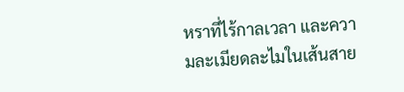หราที่ไร้กาลเวลา และความละเมียดละไมในเส้นสาย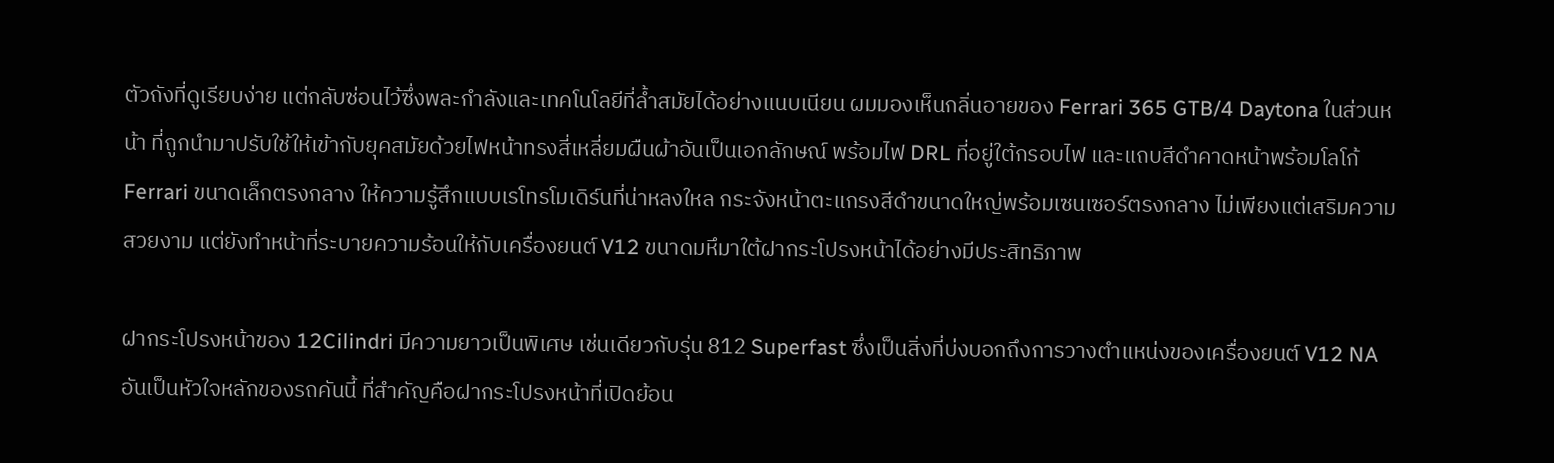ตัวถังที่ดูเรียบง่าย แต่กลับซ่อนไว้ซึ่งพละกำลังและเทคโนโลยีที่ล้ำสมัยได้อย่างแนบเนียน ผมมองเห็นกลิ่นอายของ Ferrari 365 GTB/4 Daytona ในส่วนหน้า ที่ถูกนำมาปรับใช้ให้เข้ากับยุคสมัยด้วยไฟหน้าทรงสี่เหลี่ยมผืนผ้าอันเป็นเอกลักษณ์ พร้อมไฟ DRL ที่อยู่ใต้กรอบไฟ และแถบสีดำคาดหน้าพร้อมโลโก้ Ferrari ขนาดเล็กตรงกลาง ให้ความรู้สึกแบบเรโทรโมเดิร์นที่น่าหลงใหล กระจังหน้าตะแกรงสีดำขนาดใหญ่พร้อมเซนเซอร์ตรงกลาง ไม่เพียงแต่เสริมความสวยงาม แต่ยังทำหน้าที่ระบายความร้อนให้กับเครื่องยนต์ V12 ขนาดมหึมาใต้ฝากระโปรงหน้าได้อย่างมีประสิทธิภาพ

ฝากระโปรงหน้าของ 12Cilindri มีความยาวเป็นพิเศษ เช่นเดียวกับรุ่น 812 Superfast ซึ่งเป็นสิ่งที่บ่งบอกถึงการวางตำแหน่งของเครื่องยนต์ V12 NA อันเป็นหัวใจหลักของรถคันนี้ ที่สำคัญคือฝากระโปรงหน้าที่เปิดย้อน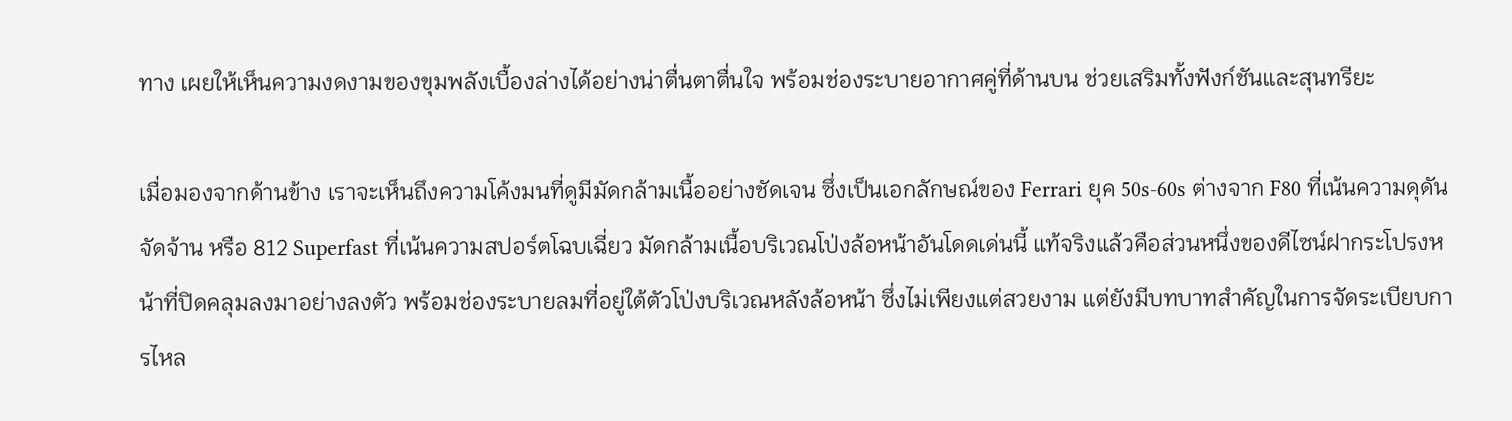ทาง เผยให้เห็นความงดงามของขุมพลังเบื้องล่างได้อย่างน่าตื่นตาตื่นใจ พร้อมช่องระบายอากาศคู่ที่ด้านบน ช่วยเสริมทั้งฟังก์ชันและสุนทรียะ

เมื่อมองจากด้านข้าง เราจะเห็นถึงความโค้งมนที่ดูมีมัดกล้ามเนื้ออย่างชัดเจน ซึ่งเป็นเอกลักษณ์ของ Ferrari ยุค 50s-60s ต่างจาก F80 ที่เน้นความดุดันจัดจ้าน หรือ 812 Superfast ที่เน้นความสปอร์ตโฉบเฉี่ยว มัดกล้ามเนื้อบริเวณโป่งล้อหน้าอันโดดเด่นนี้ แท้จริงแล้วคือส่วนหนึ่งของดีไซน์ฝากระโปรงหน้าที่ปิดคลุมลงมาอย่างลงตัว พร้อมช่องระบายลมที่อยู่ใต้ตัวโป่งบริเวณหลังล้อหน้า ซึ่งไม่เพียงแต่สวยงาม แต่ยังมีบทบาทสำคัญในการจัดระเบียบการไหล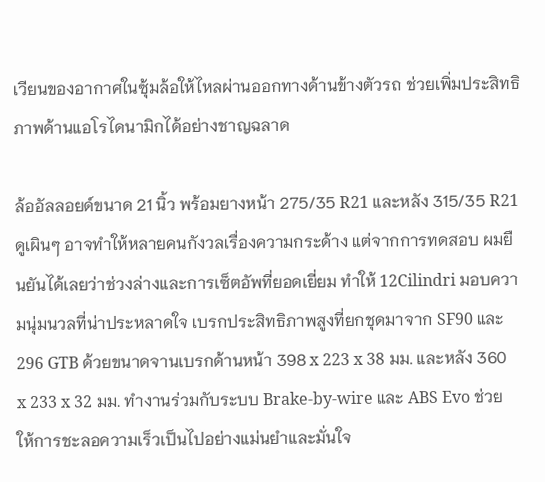เวียนของอากาศในซุ้มล้อให้ไหลผ่านออกทางด้านข้างตัวรถ ช่วยเพิ่มประสิทธิภาพด้านแอโรไดนามิกได้อย่างชาญฉลาด

ล้ออัลลอยด์ขนาด 21 นิ้ว พร้อมยางหน้า 275/35 R21 และหลัง 315/35 R21 ดูเผินๆ อาจทำให้หลายคนกังวลเรื่องความกระด้าง แต่จากการทดสอบ ผมยืนยันได้เลยว่าช่วงล่างและการเซ็ตอัพที่ยอดเยี่ยม ทำให้ 12Cilindri มอบความนุ่มนวลที่น่าประหลาดใจ เบรกประสิทธิภาพสูงที่ยกชุดมาจาก SF90 และ 296 GTB ด้วยขนาดจานเบรกด้านหน้า 398 x 223 x 38 มม. และหลัง 360 x 233 x 32 มม. ทำงานร่วมกับระบบ Brake-by-wire และ ABS Evo ช่วยให้การชะลอความเร็วเป็นไปอย่างแม่นยำและมั่นใจ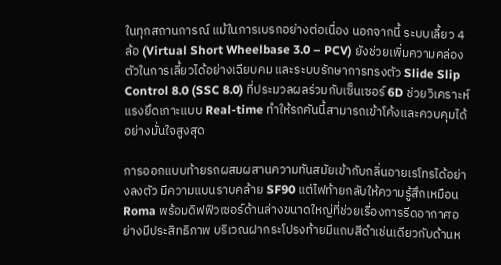ในทุกสถานการณ์ แม้ในการเบรกอย่างต่อเนื่อง นอกจากนี้ ระบบเลี้ยว 4 ล้อ (Virtual Short Wheelbase 3.0 – PCV) ยังช่วยเพิ่มความคล่องตัวในการเลี้ยวได้อย่างเฉียบคม และระบบรักษาการทรงตัว Slide Slip Control 8.0 (SSC 8.0) ที่ประมวลผลร่วมกับเซ็นเซอร์ 6D ช่วยวิเคราะห์แรงยึดเกาะแบบ Real-time ทำให้รถคันนี้สามารถเข้าโค้งและควบคุมได้อย่างมั่นใจสูงสุด

การออกแบบท้ายรถผสมผสานความทันสมัยเข้ากับกลิ่นอายเรโทรได้อย่างลงตัว มีความแบนราบคล้าย SF90 แต่ไฟท้ายกลับให้ความรู้สึกเหมือน Roma พร้อมดิฟฟิวเซอร์ด้านล่างขนาดใหญ่ที่ช่วยเรื่องการรีดอากาศอย่างมีประสิทธิภาพ บริเวณฝากระโปรงท้ายมีแถบสีดำเช่นเดียวกับด้านห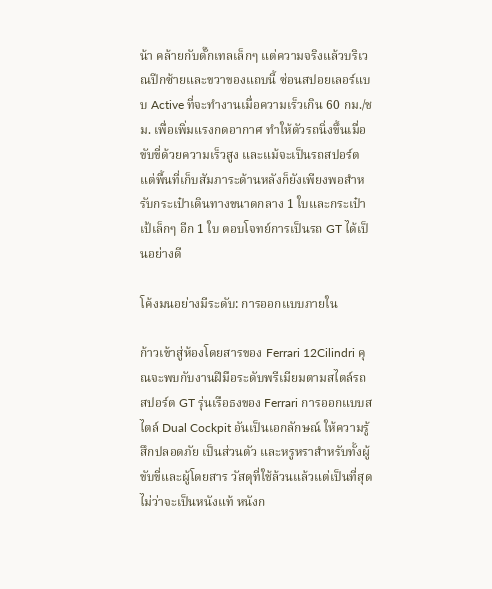น้า คล้ายกับดั๊กเทลเล็กๆ แต่ความจริงแล้วบริเวณปีกซ้ายและขวาของแถบนี้ ซ่อนสปอยเลอร์แบบ Active ที่จะทำงานเมื่อความเร็วเกิน 60 กม./ชม. เพื่อเพิ่มแรงกดอากาศ ทำให้ตัวรถนิ่งขึ้นเมื่อขับขี่ด้วยความเร็วสูง และแม้จะเป็นรถสปอร์ต แต่พื้นที่เก็บสัมภาระด้านหลังก็ยังเพียงพอสำหรับกระเป๋าเดินทางขนาดกลาง 1 ใบและกระเป๋าเป้เล็กๆ อีก 1 ใบ ตอบโจทย์การเป็นรถ GT ได้เป็นอย่างดี

โค้งมนอย่างมีระดับ: การออกแบบภายใน

ก้าวเข้าสู่ห้องโดยสารของ Ferrari 12Cilindri คุณจะพบกับงานฝีมือระดับพรีเมียมตามสไตล์รถสปอร์ต GT รุ่นเรือธงของ Ferrari การออกแบบสไตล์ Dual Cockpit อันเป็นเอกลักษณ์ ให้ความรู้สึกปลอดภัย เป็นส่วนตัว และหรูหราสำหรับทั้งผู้ขับขี่และผู้โดยสาร วัสดุที่ใช้ล้วนแล้วแต่เป็นที่สุด ไม่ว่าจะเป็นหนังแท้ หนังก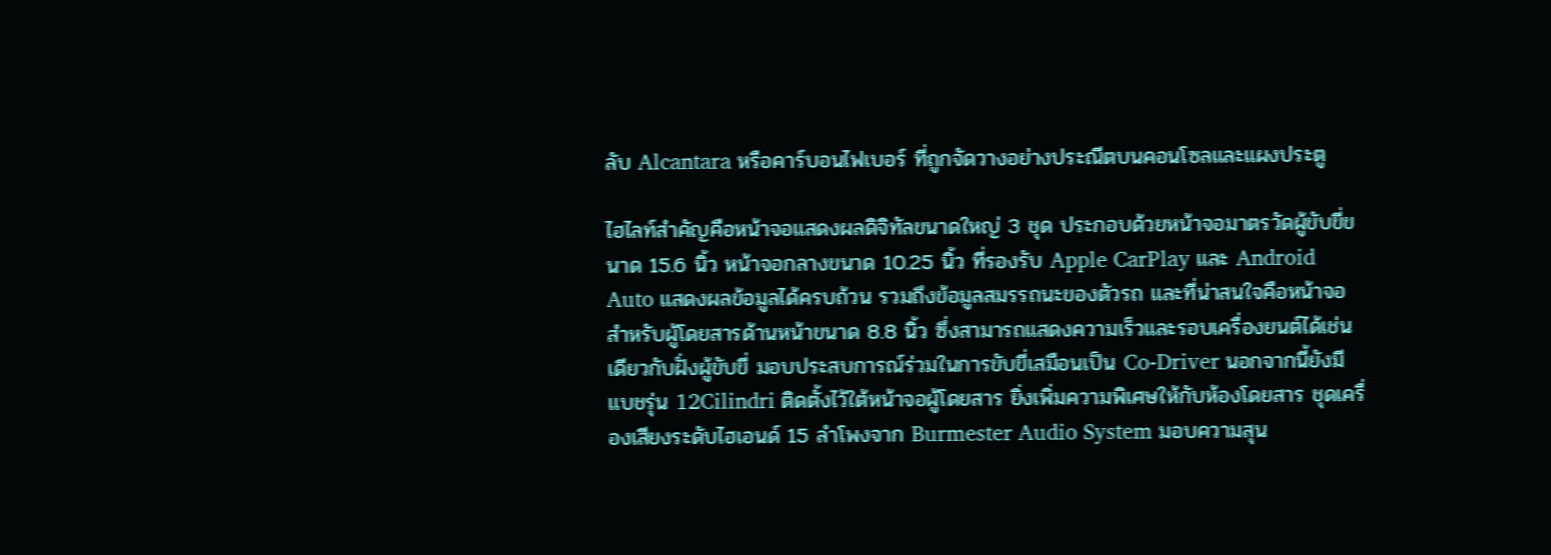ลับ Alcantara หรือคาร์บอนไฟเบอร์ ที่ถูกจัดวางอย่างประณีตบนคอนโซลและแผงประตู

ไฮไลท์สำคัญคือหน้าจอแสดงผลดิจิทัลขนาดใหญ่ 3 ชุด ประกอบด้วยหน้าจอมาตรวัดผู้ขับขี่ขนาด 15.6 นิ้ว หน้าจอกลางขนาด 10.25 นิ้ว ที่รองรับ Apple CarPlay และ Android Auto แสดงผลข้อมูลได้ครบถ้วน รวมถึงข้อมูลสมรรถนะของตัวรถ และที่น่าสนใจคือหน้าจอสำหรับผู้โดยสารด้านหน้าขนาด 8.8 นิ้ว ซึ่งสามารถแสดงความเร็วและรอบเครื่องยนต์ได้เช่นเดียวกับฝั่งผู้ขับขี่ มอบประสบการณ์ร่วมในการขับขี่เสมือนเป็น Co-Driver นอกจากนี้ยังมีแบชรุ่น 12Cilindri ติดตั้งไว้ใต้หน้าจอผู้โดยสาร ยิ่งเพิ่มความพิเศษให้กับห้องโดยสาร ชุดเครื่องเสียงระดับไฮเอนด์ 15 ลำโพงจาก Burmester Audio System มอบความสุน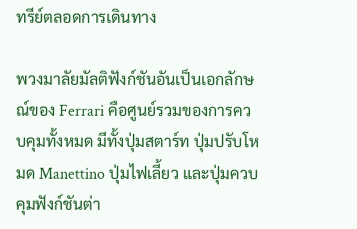ทรีย์ตลอดการเดินทาง

พวงมาลัยมัลติฟังก์ชันอันเป็นเอกลักษณ์ของ Ferrari คือศูนย์รวมของการควบคุมทั้งหมด มีทั้งปุ่มสตาร์ท ปุ่มปรับโหมด Manettino ปุ่มไฟเลี้ยว และปุ่มควบคุมฟังก์ชันต่า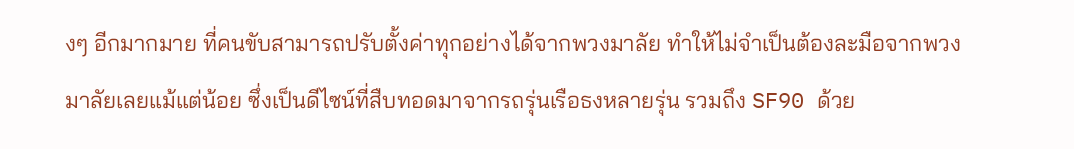งๆ อีกมากมาย ที่คนขับสามารถปรับตั้งค่าทุกอย่างได้จากพวงมาลัย ทำให้ไม่จำเป็นต้องละมือจากพวงมาลัยเลยแม้แต่น้อย ซึ่งเป็นดีไซน์ที่สืบทอดมาจากรถรุ่นเรือธงหลายรุ่น รวมถึง SF90 ด้วย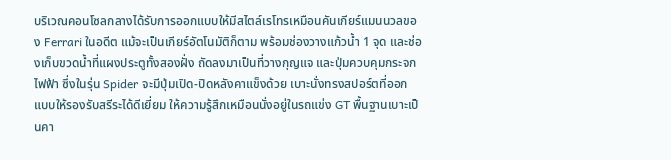บริเวณคอนโซลกลางได้รับการออกแบบให้มีสไตล์เรโทรเหมือนคันเกียร์แมนนวลของ Ferrari ในอดีต แม้จะเป็นเกียร์อัตโนมัติก็ตาม พร้อมช่องวางแก้วน้ำ 1 จุด และช่องเก็บขวดน้ำที่แผงประตูทั้งสองฝั่ง ถัดลงมาเป็นที่วางกุญแจ และปุ่มควบคุมกระจกไฟฟ้า ซึ่งในรุ่น Spider จะมีปุ่มเปิด-ปิดหลังคาแข็งด้วย เบาะนั่งทรงสปอร์ตที่ออกแบบให้รองรับสรีระได้ดีเยี่ยม ให้ความรู้สึกเหมือนนั่งอยู่ในรถแข่ง GT พื้นฐานเบาะเป็นคา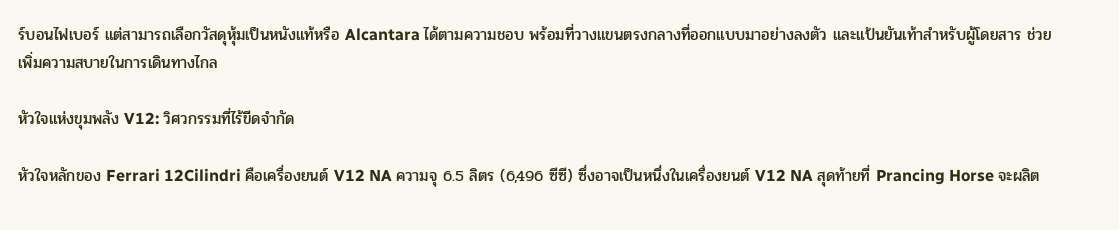ร์บอนไฟเบอร์ แต่สามารถเลือกวัสดุหุ้มเป็นหนังแท้หรือ Alcantara ได้ตามความชอบ พร้อมที่วางแขนตรงกลางที่ออกแบบมาอย่างลงตัว และแป้นยันเท้าสำหรับผู้โดยสาร ช่วยเพิ่มความสบายในการเดินทางไกล

หัวใจแห่งขุมพลัง V12: วิศวกรรมที่ไร้ขีดจำกัด

หัวใจหลักของ Ferrari 12Cilindri คือเครื่องยนต์ V12 NA ความจุ 6.5 ลิตร (6,496 ซีซี) ซึ่งอาจเป็นหนึ่งในเครื่องยนต์ V12 NA สุดท้ายที่ Prancing Horse จะผลิต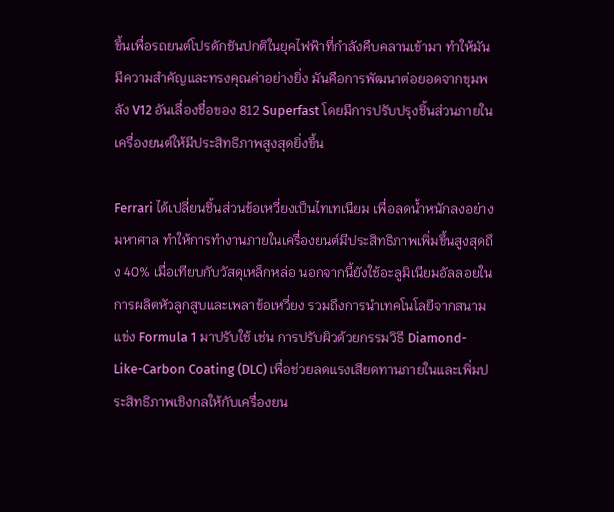ขึ้นเพื่อรถยนต์โปรดักชันปกติในยุคไฟฟ้าที่กำลังคืบคลานเข้ามา ทำให้มันมีความสำคัญและทรงคุณค่าอย่างยิ่ง มันคือการพัฒนาต่อยอดจากขุมพลัง V12 อันเลื่องชื่อของ 812 Superfast โดยมีการปรับปรุงชิ้นส่วนภายในเครื่องยนต์ให้มีประสิทธิภาพสูงสุดยิ่งขึ้น

Ferrari ได้เปลี่ยนชิ้นส่วนข้อเหวี่ยงเป็นไทเทเนียม เพื่อลดน้ำหนักลงอย่างมหาศาล ทำให้การทำงานภายในเครื่องยนต์มีประสิทธิภาพเพิ่มขึ้นสูงสุดถึง 40% เมื่อเทียบกับวัสดุเหล็กหล่อ นอกจากนี้ยังใช้อะลูมิเนียมอัลลอยในการผลิตหัวลูกสูบและเพลาข้อเหวี่ยง รวมถึงการนำเทคโนโลยีจากสนามแข่ง Formula 1 มาปรับใช้ เช่น การปรับผิวด้วยกรรมวิธี Diamond-Like-Carbon Coating (DLC) เพื่อช่วยลดแรงเสียดทานภายในและเพิ่มประสิทธิภาพเชิงกลให้กับเครื่องยน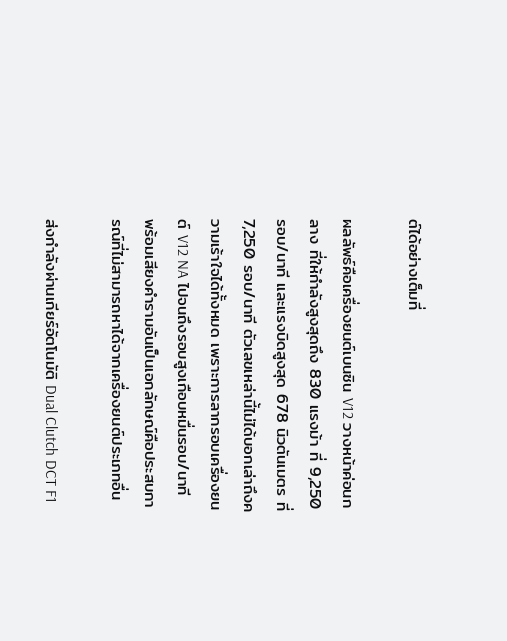ต์ได้อย่างเต็มที่

ผลลัพธ์คือเครื่องยนต์เบนซิน V12 วางหน้าค่อนกลาง ที่ให้กำลังสูงสุดถึง 830 แรงม้า ที่ 9,250 รอบ/นาที และแรงบิดสูงสุด 678 นิวตันเมตร ที่ 7,250 รอบ/นาที ตัวเลขเหล่านี้ไม่ได้บอกเล่าถึงความเร้าใจได้ทั้งหมด เพราะการลากรอบเครื่องยนต์ V12 NA ไปจนถึงรอบสูงเกือบหมื่นรอบ/นาที พร้อมเสียงคำรามอันเป็นเอกลักษณ์คือประสบการณ์ที่ไม่สามารถหาได้จากเครื่องยนต์ประเภทอื่น

ส่งกำลังผ่านเกียร์อัตโนมัติ Dual Clutch DCT F1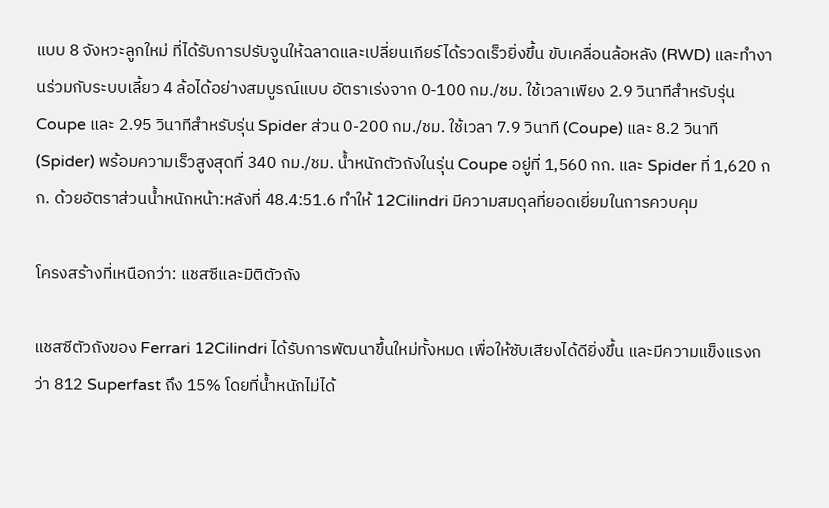แบบ 8 จังหวะลูกใหม่ ที่ได้รับการปรับจูนให้ฉลาดและเปลี่ยนเกียร์ได้รวดเร็วยิ่งขึ้น ขับเคลื่อนล้อหลัง (RWD) และทำงานร่วมกับระบบเลี้ยว 4 ล้อได้อย่างสมบูรณ์แบบ อัตราเร่งจาก 0-100 กม./ชม. ใช้เวลาเพียง 2.9 วินาทีสำหรับรุ่น Coupe และ 2.95 วินาทีสำหรับรุ่น Spider ส่วน 0-200 กม./ชม. ใช้เวลา 7.9 วินาที (Coupe) และ 8.2 วินาที (Spider) พร้อมความเร็วสูงสุดที่ 340 กม./ชม. น้ำหนักตัวถังในรุ่น Coupe อยู่ที่ 1,560 กก. และ Spider ที่ 1,620 กก. ด้วยอัตราส่วนน้ำหนักหน้า:หลังที่ 48.4:51.6 ทำให้ 12Cilindri มีความสมดุลที่ยอดเยี่ยมในการควบคุม

โครงสร้างที่เหนือกว่า: แชสซีและมิติตัวถัง

แชสซีตัวถังของ Ferrari 12Cilindri ได้รับการพัฒนาขึ้นใหม่ทั้งหมด เพื่อให้ซับเสียงได้ดียิ่งขึ้น และมีความแข็งแรงกว่า 812 Superfast ถึง 15% โดยที่น้ำหนักไม่ได้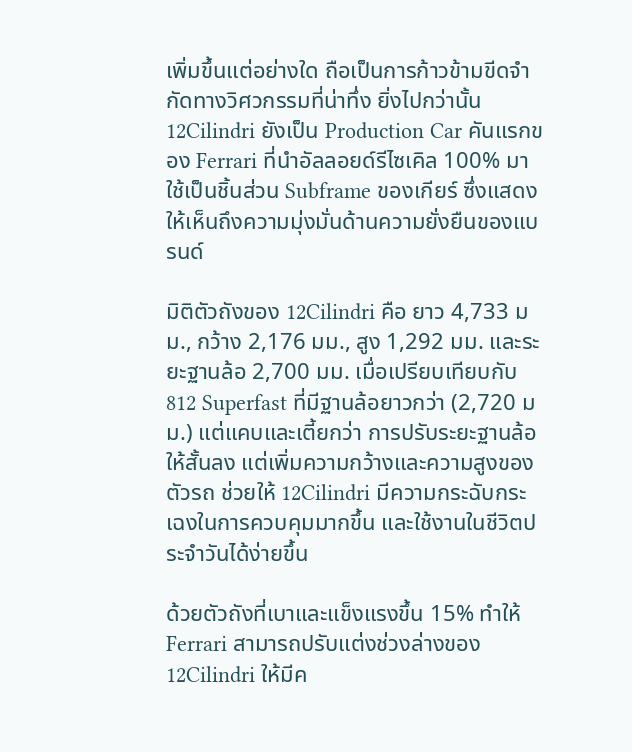เพิ่มขึ้นแต่อย่างใด ถือเป็นการก้าวข้ามขีดจำกัดทางวิศวกรรมที่น่าทึ่ง ยิ่งไปกว่านั้น 12Cilindri ยังเป็น Production Car คันแรกของ Ferrari ที่นำอัลลอยด์รีไซเคิล 100% มาใช้เป็นชิ้นส่วน Subframe ของเกียร์ ซึ่งแสดงให้เห็นถึงความมุ่งมั่นด้านความยั่งยืนของแบรนด์

มิติตัวถังของ 12Cilindri คือ ยาว 4,733 มม., กว้าง 2,176 มม., สูง 1,292 มม. และระยะฐานล้อ 2,700 มม. เมื่อเปรียบเทียบกับ 812 Superfast ที่มีฐานล้อยาวกว่า (2,720 มม.) แต่แคบและเตี้ยกว่า การปรับระยะฐานล้อให้สั้นลง แต่เพิ่มความกว้างและความสูงของตัวรถ ช่วยให้ 12Cilindri มีความกระฉับกระเฉงในการควบคุมมากขึ้น และใช้งานในชีวิตประจำวันได้ง่ายขึ้น

ด้วยตัวถังที่เบาและแข็งแรงขึ้น 15% ทำให้ Ferrari สามารถปรับแต่งช่วงล่างของ 12Cilindri ให้มีค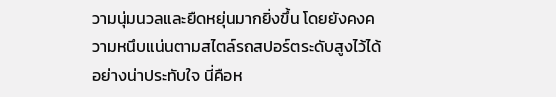วามนุ่มนวลและยืดหยุ่นมากยิ่งขึ้น โดยยังคงความหนึบแน่นตามสไตล์รถสปอร์ตระดับสูงไว้ได้อย่างน่าประทับใจ นี่คือห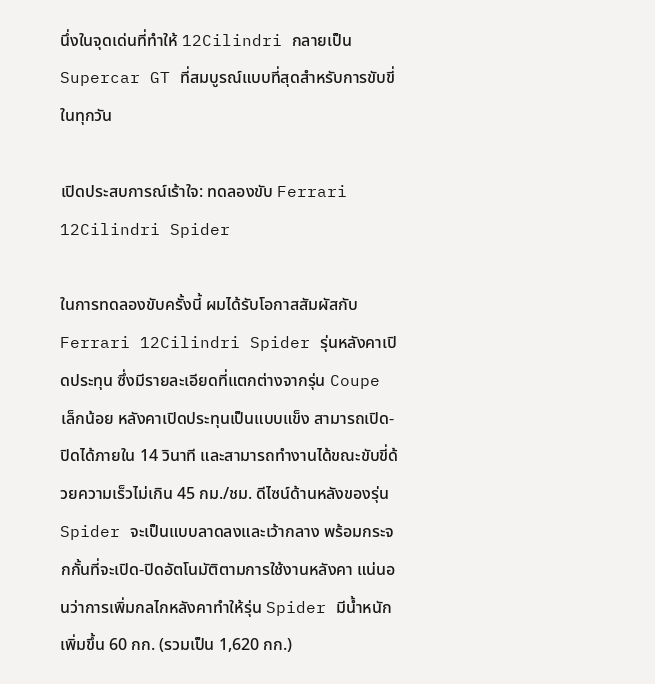นึ่งในจุดเด่นที่ทำให้ 12Cilindri กลายเป็น Supercar GT ที่สมบูรณ์แบบที่สุดสำหรับการขับขี่ในทุกวัน

เปิดประสบการณ์เร้าใจ: ทดลองขับ Ferrari 12Cilindri Spider

ในการทดลองขับครั้งนี้ ผมได้รับโอกาสสัมผัสกับ Ferrari 12Cilindri Spider รุ่นหลังคาเปิดประทุน ซึ่งมีรายละเอียดที่แตกต่างจากรุ่น Coupe เล็กน้อย หลังคาเปิดประทุนเป็นแบบแข็ง สามารถเปิด-ปิดได้ภายใน 14 วินาที และสามารถทำงานได้ขณะขับขี่ด้วยความเร็วไม่เกิน 45 กม./ชม. ดีไซน์ด้านหลังของรุ่น Spider จะเป็นแบบลาดลงและเว้ากลาง พร้อมกระจกกั้นที่จะเปิด-ปิดอัตโนมัติตามการใช้งานหลังคา แน่นอนว่าการเพิ่มกลไกหลังคาทำให้รุ่น Spider มีน้ำหนักเพิ่มขึ้น 60 กก. (รวมเป็น 1,620 กก.)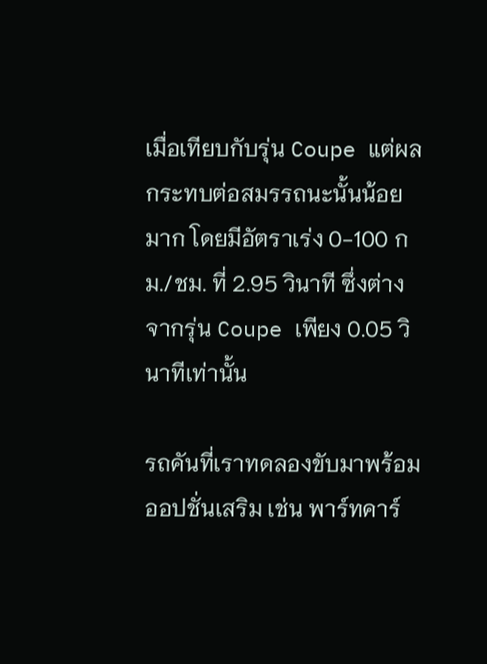เมื่อเทียบกับรุ่น Coupe แต่ผลกระทบต่อสมรรถนะนั้นน้อยมาก โดยมีอัตราเร่ง 0-100 กม./ชม. ที่ 2.95 วินาที ซึ่งต่างจากรุ่น Coupe เพียง 0.05 วินาทีเท่านั้น

รถคันที่เราทดลองขับมาพร้อมออปชั่นเสริม เช่น พาร์ทคาร์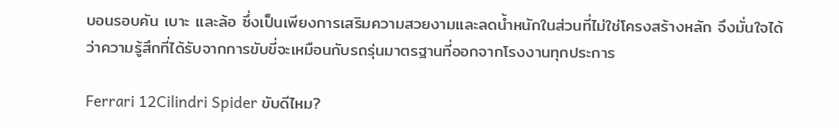บอนรอบคัน เบาะ และล้อ ซึ่งเป็นเพียงการเสริมความสวยงามและลดน้ำหนักในส่วนที่ไม่ใช่โครงสร้างหลัก จึงมั่นใจได้ว่าความรู้สึกที่ได้รับจากการขับขี่จะเหมือนกับรถรุ่นมาตรฐานที่ออกจากโรงงานทุกประการ

Ferrari 12Cilindri Spider ขับดีไหม?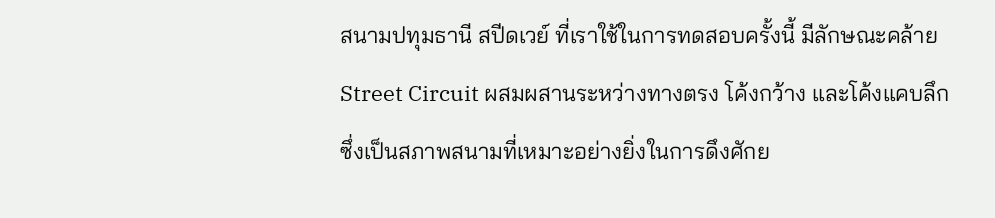สนามปทุมธานี สปีดเวย์ ที่เราใช้ในการทดสอบครั้งนี้ มีลักษณะคล้าย Street Circuit ผสมผสานระหว่างทางตรง โค้งกว้าง และโค้งแคบลึก ซึ่งเป็นสภาพสนามที่เหมาะอย่างยิ่งในการดึงศักย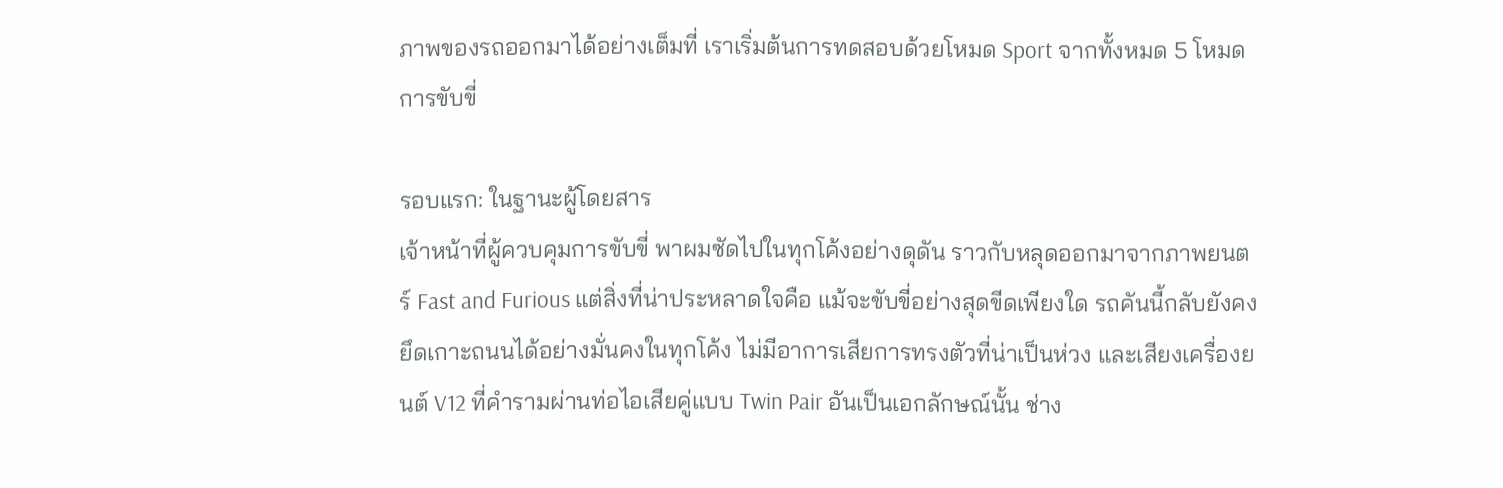ภาพของรถออกมาได้อย่างเต็มที่ เราเริ่มต้นการทดสอบด้วยโหมด Sport จากทั้งหมด 5 โหมดการขับขี่

รอบแรก: ในฐานะผู้โดยสาร
เจ้าหน้าที่ผู้ควบคุมการขับขี่ พาผมซัดไปในทุกโค้งอย่างดุดัน ราวกับหลุดออกมาจากภาพยนตร์ Fast and Furious แต่สิ่งที่น่าประหลาดใจคือ แม้จะขับขี่อย่างสุดขีดเพียงใด รถคันนี้กลับยังคงยึดเกาะถนนได้อย่างมั่นคงในทุกโค้ง ไม่มีอาการเสียการทรงตัวที่น่าเป็นห่วง และเสียงเครื่องยนต์ V12 ที่คำรามผ่านท่อไอเสียคู่แบบ Twin Pair อันเป็นเอกลักษณ์นั้น ช่าง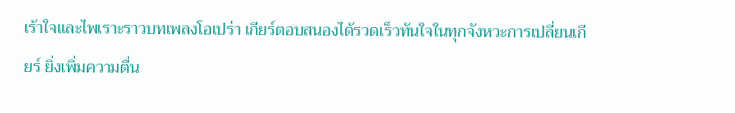เร้าใจและไพเราะราวบทเพลงโอเปร่า เกียร์ตอบสนองได้รวดเร็วทันใจในทุกจังหวะการเปลี่ยนเกียร์ ยิ่งเพิ่มความตื่น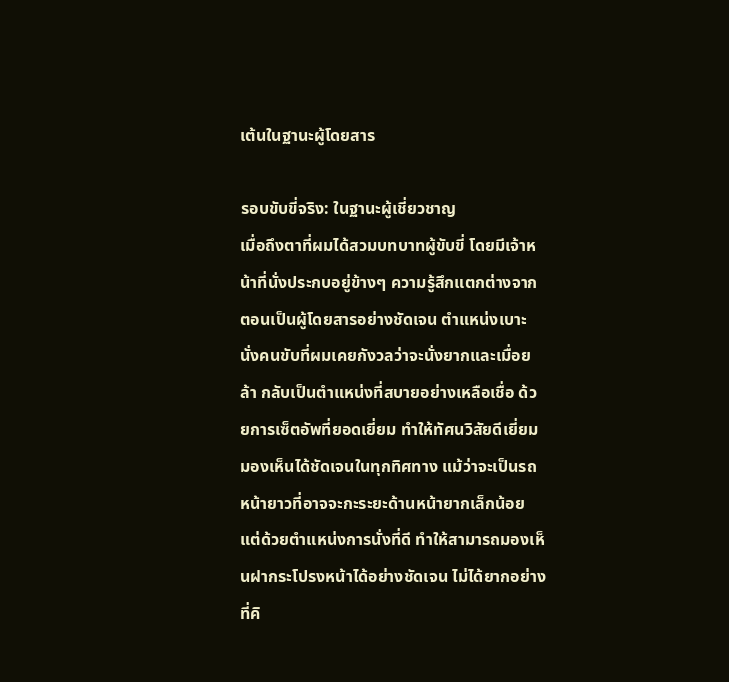เต้นในฐานะผู้โดยสาร

รอบขับขี่จริง: ในฐานะผู้เชี่ยวชาญ
เมื่อถึงตาที่ผมได้สวมบทบาทผู้ขับขี่ โดยมีเจ้าหน้าที่นั่งประกบอยู่ข้างๆ ความรู้สึกแตกต่างจากตอนเป็นผู้โดยสารอย่างชัดเจน ตำแหน่งเบาะนั่งคนขับที่ผมเคยกังวลว่าจะนั่งยากและเมื่อยล้า กลับเป็นตำแหน่งที่สบายอย่างเหลือเชื่อ ด้วยการเซ็ตอัพที่ยอดเยี่ยม ทำให้ทัศนวิสัยดีเยี่ยม มองเห็นได้ชัดเจนในทุกทิศทาง แม้ว่าจะเป็นรถหน้ายาวที่อาจจะกะระยะด้านหน้ายากเล็กน้อย แต่ด้วยตำแหน่งการนั่งที่ดี ทำให้สามารถมองเห็นฝากระโปรงหน้าได้อย่างชัดเจน ไม่ได้ยากอย่างที่คิ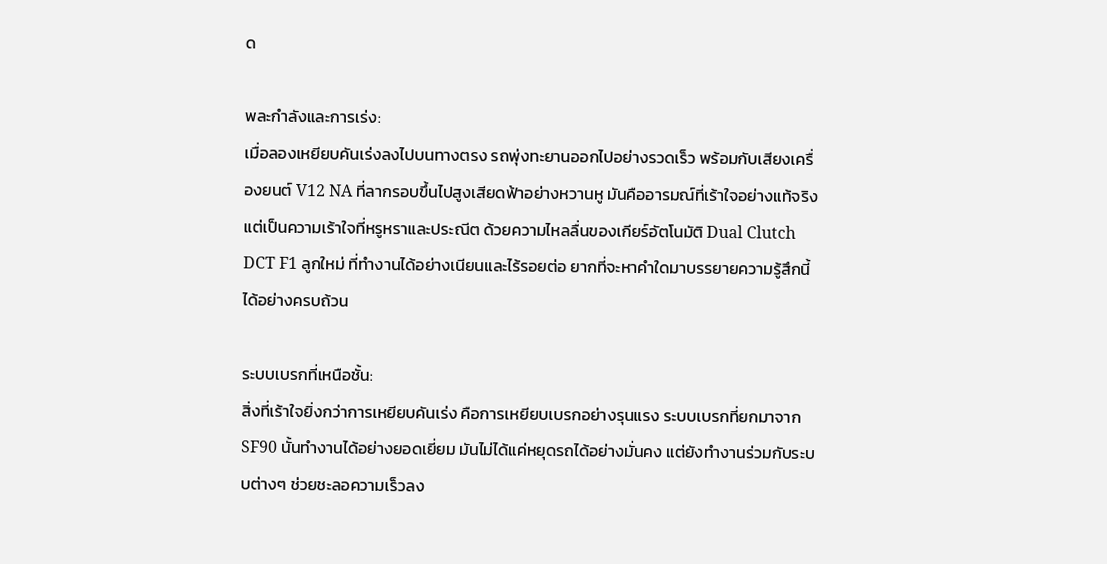ด

พละกำลังและการเร่ง:
เมื่อลองเหยียบคันเร่งลงไปบนทางตรง รถพุ่งทะยานออกไปอย่างรวดเร็ว พร้อมกับเสียงเครื่องยนต์ V12 NA ที่ลากรอบขึ้นไปสูงเสียดฟ้าอย่างหวานหู มันคืออารมณ์ที่เร้าใจอย่างแท้จริง แต่เป็นความเร้าใจที่หรูหราและประณีต ด้วยความไหลลื่นของเกียร์อัตโนมัติ Dual Clutch DCT F1 ลูกใหม่ ที่ทำงานได้อย่างเนียนและไร้รอยต่อ ยากที่จะหาคำใดมาบรรยายความรู้สึกนี้ได้อย่างครบถ้วน

ระบบเบรกที่เหนือชั้น:
สิ่งที่เร้าใจยิ่งกว่าการเหยียบคันเร่ง คือการเหยียบเบรกอย่างรุนแรง ระบบเบรกที่ยกมาจาก SF90 นั้นทำงานได้อย่างยอดเยี่ยม มันไม่ได้แค่หยุดรถได้อย่างมั่นคง แต่ยังทำงานร่วมกับระบบต่างๆ ช่วยชะลอความเร็วลง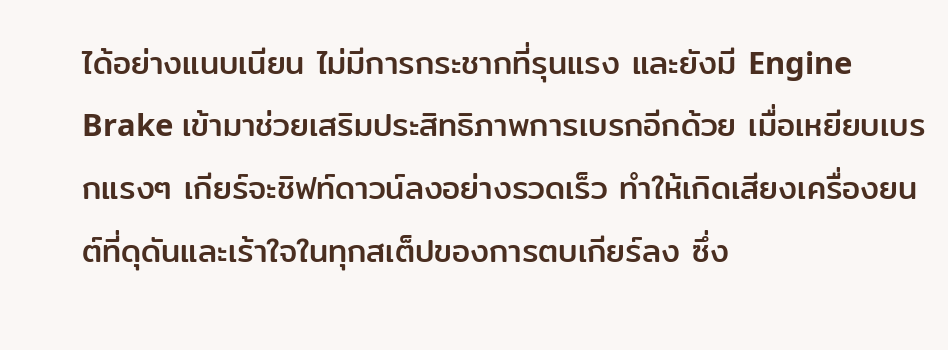ได้อย่างแนบเนียน ไม่มีการกระชากที่รุนแรง และยังมี Engine Brake เข้ามาช่วยเสริมประสิทธิภาพการเบรกอีกด้วย เมื่อเหยียบเบรกแรงๆ เกียร์จะชิฟท์ดาวน์ลงอย่างรวดเร็ว ทำให้เกิดเสียงเครื่องยนต์ที่ดุดันและเร้าใจในทุกสเต็ปของการตบเกียร์ลง ซึ่ง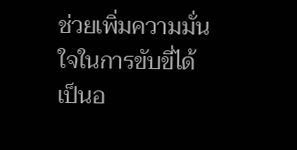ช่วยเพิ่มความมั่นใจในการขับขี่ได้เป็นอ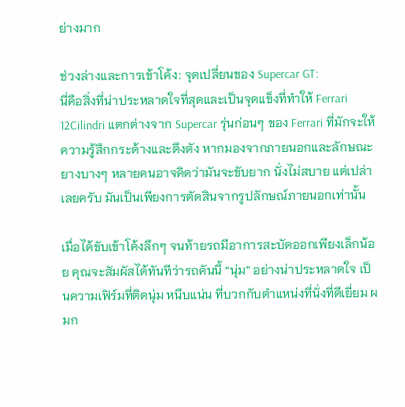ย่างมาก

ช่วงล่างและการเข้าโค้ง: จุดเปลี่ยนของ Supercar GT:
นี่คือสิ่งที่น่าประหลาดใจที่สุดและเป็นจุดแข็งที่ทำให้ Ferrari 12Cilindri แตกต่างจาก Supercar รุ่นก่อนๆ ของ Ferrari ที่มักจะให้ความรู้สึกกระด้างและตึงตัง หากมองจากภายนอกและลักษณะยางบางๆ หลายคนอาจคิดว่ามันจะขับยาก นั่งไม่สบาย แต่เปล่าเลยครับ มันเป็นเพียงการตัดสินจากรูปลักษณ์ภายนอกเท่านั้น

เมื่อได้ขับเข้าโค้งลึกๆ จนท้ายรถมีอาการสะบัดออกเพียงเล็กน้อย คุณจะสัมผัสได้ทันทีว่ารถคันนี้ “นุ่ม” อย่างน่าประหลาดใจ เป็นความเฟิร์มที่ติดนุ่ม หนึบแน่น ที่บวกกับตำแหน่งที่นั่งที่ดีเยี่ยม ผมก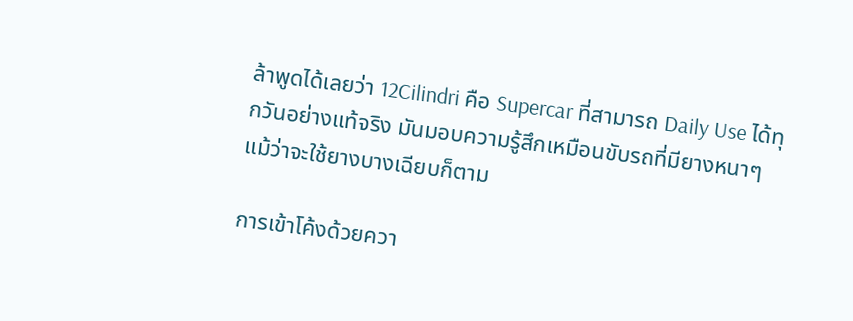ล้าพูดได้เลยว่า 12Cilindri คือ Supercar ที่สามารถ Daily Use ได้ทุกวันอย่างแท้จริง มันมอบความรู้สึกเหมือนขับรถที่มียางหนาๆ แม้ว่าจะใช้ยางบางเฉียบก็ตาม

การเข้าโค้งด้วยควา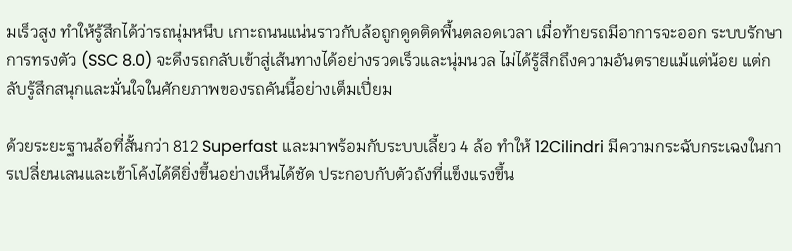มเร็วสูง ทำให้รู้สึกได้ว่ารถนุ่มหนึบ เกาะถนนแน่นราวกับล้อถูกดูดติดพื้นตลอดเวลา เมื่อท้ายรถมีอาการจะออก ระบบรักษาการทรงตัว (SSC 8.0) จะดึงรถกลับเข้าสู่เส้นทางได้อย่างรวดเร็วและนุ่มนวล ไม่ได้รู้สึกถึงความอันตรายแม้แต่น้อย แต่กลับรู้สึกสนุกและมั่นใจในศักยภาพของรถคันนี้อย่างเต็มเปี่ยม

ด้วยระยะฐานล้อที่สั้นกว่า 812 Superfast และมาพร้อมกับระบบเลี้ยว 4 ล้อ ทำให้ 12Cilindri มีความกระฉับกระเฉงในการเปลี่ยนเลนและเข้าโค้งได้ดียิ่งขึ้นอย่างเห็นได้ชัด ประกอบกับตัวถังที่แข็งแรงขึ้น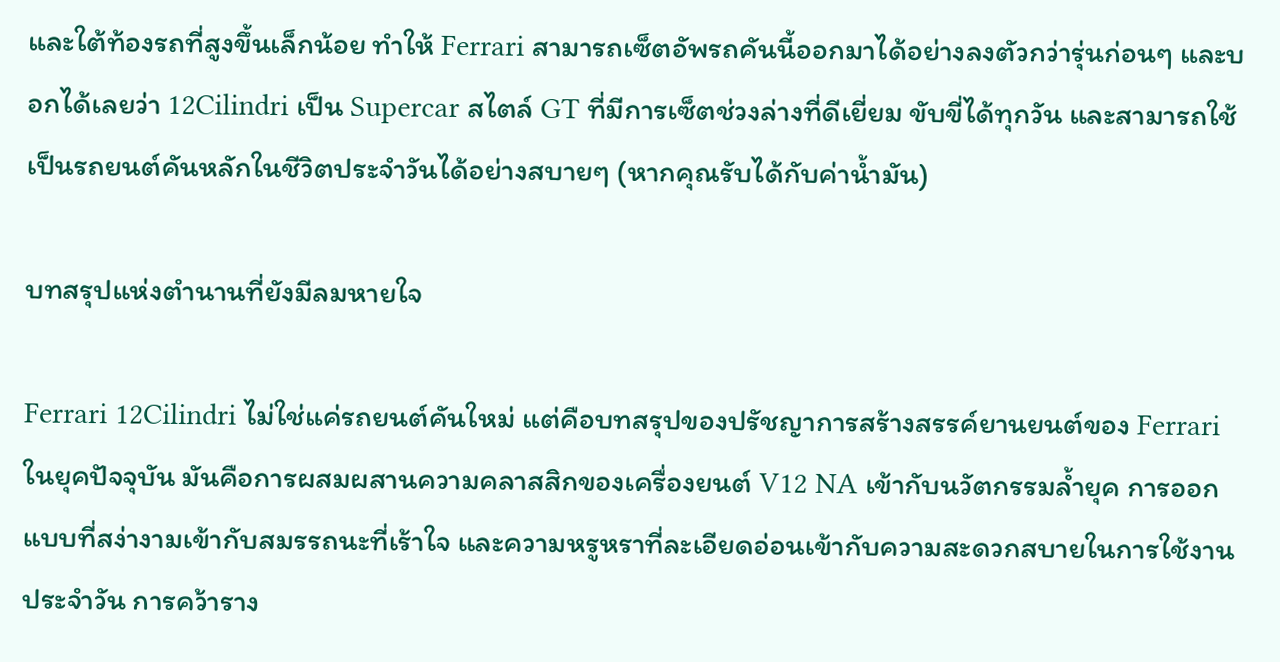และใต้ท้องรถที่สูงขึ้นเล็กน้อย ทำให้ Ferrari สามารถเซ็ตอัพรถคันนี้ออกมาได้อย่างลงตัวกว่ารุ่นก่อนๆ และบอกได้เลยว่า 12Cilindri เป็น Supercar สไตล์ GT ที่มีการเซ็ตช่วงล่างที่ดีเยี่ยม ขับขี่ได้ทุกวัน และสามารถใช้เป็นรถยนต์คันหลักในชีวิตประจำวันได้อย่างสบายๆ (หากคุณรับได้กับค่าน้ำมัน)

บทสรุปแห่งตำนานที่ยังมีลมหายใจ

Ferrari 12Cilindri ไม่ใช่แค่รถยนต์คันใหม่ แต่คือบทสรุปของปรัชญาการสร้างสรรค์ยานยนต์ของ Ferrari ในยุคปัจจุบัน มันคือการผสมผสานความคลาสสิกของเครื่องยนต์ V12 NA เข้ากับนวัตกรรมล้ำยุค การออกแบบที่สง่างามเข้ากับสมรรถนะที่เร้าใจ และความหรูหราที่ละเอียดอ่อนเข้ากับความสะดวกสบายในการใช้งานประจำวัน การคว้าราง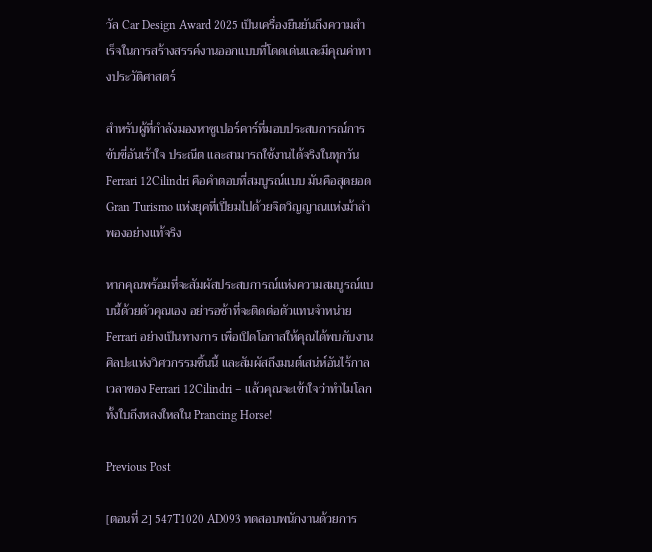วัล Car Design Award 2025 เป็นเครื่องยืนยันถึงความสำเร็จในการสร้างสรรค์งานออกแบบที่โดดเด่นและมีคุณค่าทางประวัติศาสตร์

สำหรับผู้ที่กำลังมองหาซูเปอร์คาร์ที่มอบประสบการณ์การขับขี่อันเร้าใจ ประณีต และสามารถใช้งานได้จริงในทุกวัน Ferrari 12Cilindri คือคำตอบที่สมบูรณ์แบบ มันคือสุดยอด Gran Turismo แห่งยุคที่เปี่ยมไปด้วยจิตวิญญาณแห่งม้าลำพองอย่างแท้จริง

หากคุณพร้อมที่จะสัมผัสประสบการณ์แห่งความสมบูรณ์แบบนี้ด้วยตัวคุณเอง อย่ารอช้าที่จะติดต่อตัวแทนจำหน่าย Ferrari อย่างเป็นทางการ เพื่อเปิดโอกาสให้คุณได้พบกับงานศิลปะแห่งวิศวกรรมชิ้นนี้ และสัมผัสถึงมนต์เสน่ห์อันไร้กาลเวลาของ Ferrari 12Cilindri – แล้วคุณจะเข้าใจว่าทำไมโลกทั้งใบถึงหลงใหลใน Prancing Horse!

Previous Post

[ตอนที่ 2] 547T1020 AD093 ทดสอบพนักงานด้วยการ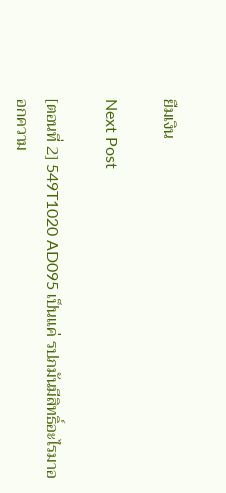ยืมเงิน

Next Post

[ตอนที่ 2] 549T1020 AD095 เป็นแค่ รปภมันมีสิทธิ์อะไรมาออกความ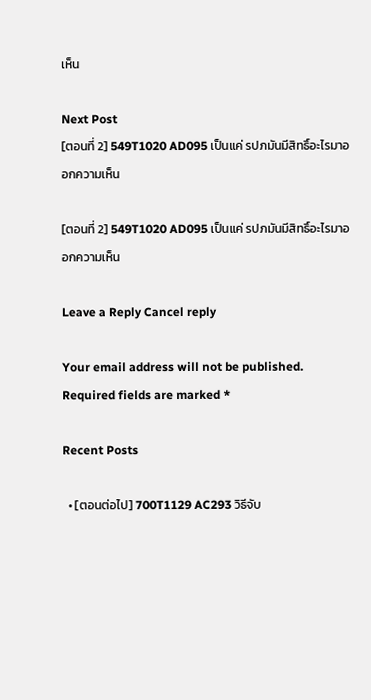เห็น

Next Post
[ตอนที่ 2] 549T1020 AD095 เป็นแค่ รปภมันมีสิทธิ์อะไรมาออกความเห็น

[ตอนที่ 2] 549T1020 AD095 เป็นแค่ รปภมันมีสิทธิ์อะไรมาออกความเห็น

Leave a Reply Cancel reply

Your email address will not be published. Required fields are marked *

Recent Posts

  • [ตอนต่อไป] 700T1129 AC293 วิธีจับ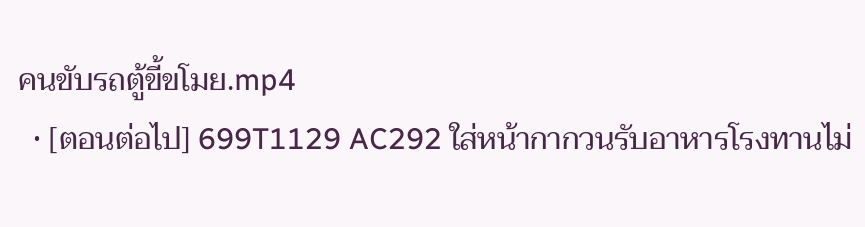คนขับรถตู้ขี้ขโมย.mp4
  • [ตอนต่อไป] 699T1129 AC292 ใส่หน้ากากวนรับอาหารโรงทานไม่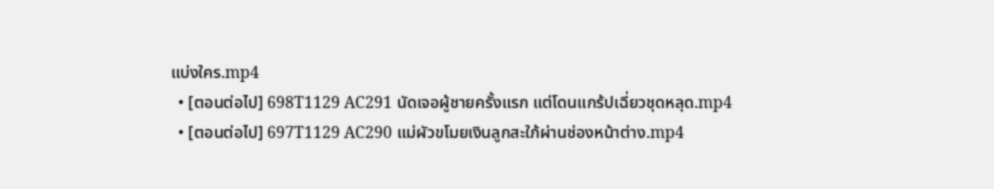แบ่งใคร.mp4
  • [ตอนต่อไป] 698T1129 AC291 นัดเจอผู้ชายครั้งแรก แต่โดนแกร้ปเฉี่ยวชุดหลุด.mp4
  • [ตอนต่อไป] 697T1129 AC290 แม่ผัวขโมยเงินลูกสะใภ้ผ่านช่องหน้าต่าง.mp4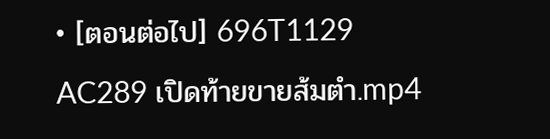• [ตอนต่อไป] 696T1129 AC289 เปิดท้ายขายส้มตำ.mp4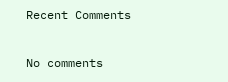Recent Comments

No comments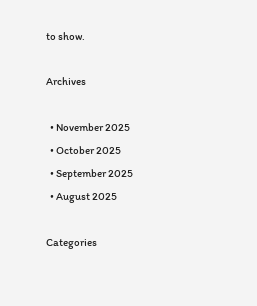to show.

Archives

  • November 2025
  • October 2025
  • September 2025
  • August 2025

Categories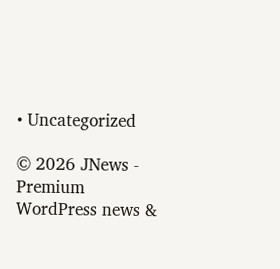• Uncategorized

© 2026 JNews - Premium WordPress news &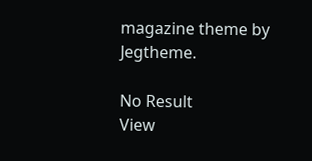magazine theme by Jegtheme.

No Result
View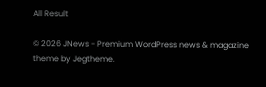All Result

© 2026 JNews - Premium WordPress news & magazine theme by Jegtheme.